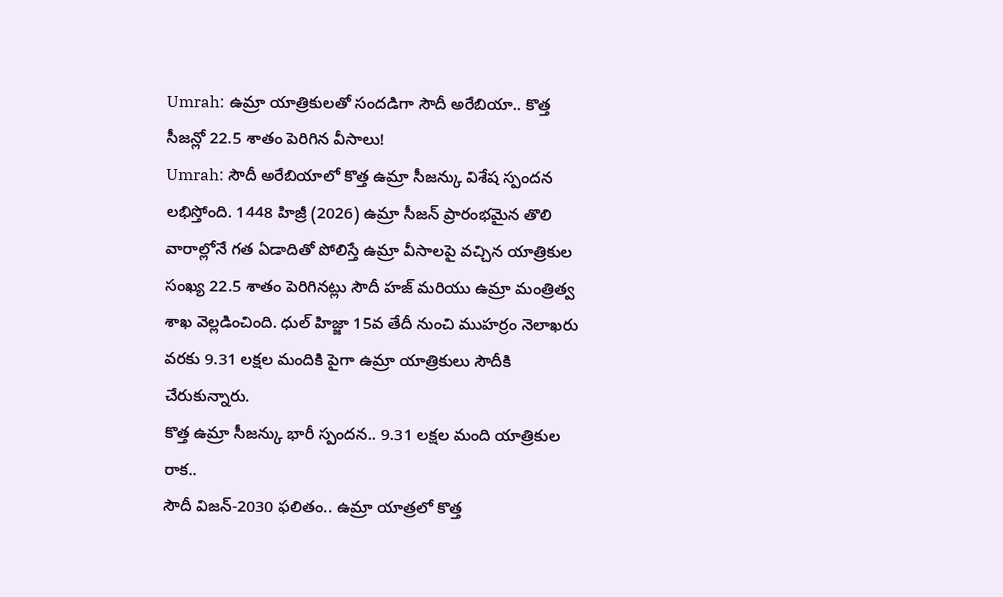Umrah: ఉమ్రా యాత్రికులతో సందడిగా సౌదీ అరేబియా.. కొత్త సీజన్లో 22.5 శాతం పెరిగిన వీసాలు!
Umrah: సౌదీ అరేబియాలో కొత్త ఉమ్రా సీజన్కు విశేష స్పందన లభిస్తోంది. 1448 హిజ్రీ (2026) ఉమ్రా సీజన్ ప్రారంభమైన తొలి వారాల్లోనే గత ఏడాదితో పోలిస్తే ఉమ్రా వీసాలపై వచ్చిన యాత్రికుల సంఖ్య 22.5 శాతం పెరిగినట్లు సౌదీ హజ్ మరియు ఉమ్రా మంత్రిత్వ శాఖ వెల్లడించింది. ధుల్ హిజ్జా 15వ తేదీ నుంచి ముహర్రం నెలాఖరు వరకు 9.31 లక్షల మందికి పైగా ఉమ్రా యాత్రికులు సౌదీకి చేరుకున్నారు.
కొత్త ఉమ్రా సీజన్కు భారీ స్పందన.. 9.31 లక్షల మంది యాత్రికుల రాక..
సౌదీ విజన్-2030 ఫలితం.. ఉమ్రా యాత్రలో కొత్త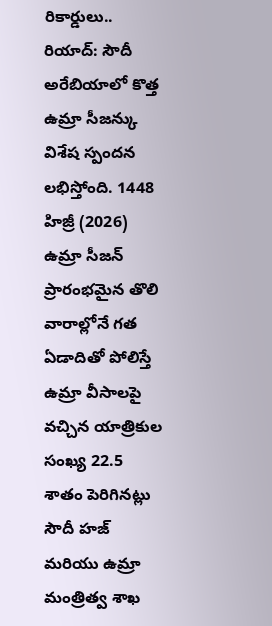రికార్డులు..
రియాద్: సౌదీ అరేబియాలో కొత్త ఉమ్రా సీజన్కు విశేష స్పందన లభిస్తోంది. 1448 హిజ్రీ (2026) ఉమ్రా సీజన్ ప్రారంభమైన తొలి వారాల్లోనే గత ఏడాదితో పోలిస్తే ఉమ్రా వీసాలపై వచ్చిన యాత్రికుల సంఖ్య 22.5 శాతం పెరిగినట్లు సౌదీ హజ్ మరియు ఉమ్రా మంత్రిత్వ శాఖ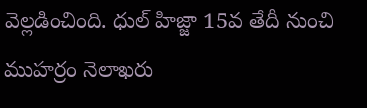వెల్లడించింది. ధుల్ హిజ్జా 15వ తేదీ నుంచి ముహర్రం నెలాఖరు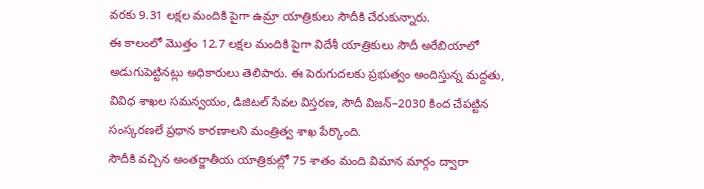వరకు 9.31 లక్షల మందికి పైగా ఉమ్రా యాత్రికులు సౌదీకి చేరుకున్నారు.
ఈ కాలంలో మొత్తం 12.7 లక్షల మందికి పైగా విదేశీ యాత్రికులు సౌదీ అరేబియాలో అడుగుపెట్టినట్లు అధికారులు తెలిపారు. ఈ పెరుగుదలకు ప్రభుత్వం అందిస్తున్న మద్దతు, వివిధ శాఖల సమన్వయం, డిజిటల్ సేవల విస్తరణ, సౌదీ విజన్–2030 కింద చేపట్టిన సంస్కరణలే ప్రధాన కారణాలని మంత్రిత్వ శాఖ పేర్కొంది.
సౌదీకి వచ్చిన అంతర్జాతీయ యాత్రికుల్లో 75 శాతం మంది విమాన మార్గం ద్వారా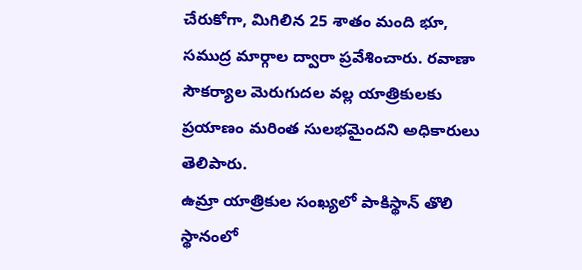చేరుకోగా, మిగిలిన 25 శాతం మంది భూ, సముద్ర మార్గాల ద్వారా ప్రవేశించారు. రవాణా సౌకర్యాల మెరుగుదల వల్ల యాత్రికులకు ప్రయాణం మరింత సులభమైందని అధికారులు తెలిపారు.
ఉమ్రా యాత్రికుల సంఖ్యలో పాకిస్థాన్ తొలి స్థానంలో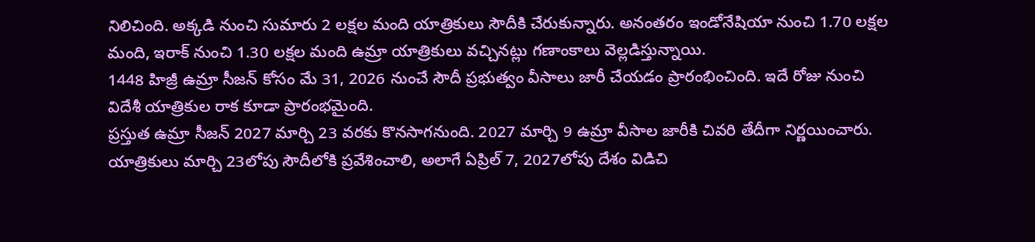నిలిచింది. అక్కడి నుంచి సుమారు 2 లక్షల మంది యాత్రికులు సౌదీకి చేరుకున్నారు. అనంతరం ఇండోనేషియా నుంచి 1.70 లక్షల మంది, ఇరాక్ నుంచి 1.30 లక్షల మంది ఉమ్రా యాత్రికులు వచ్చినట్లు గణాంకాలు వెల్లడిస్తున్నాయి.
1448 హిజ్రీ ఉమ్రా సీజన్ కోసం మే 31, 2026 నుంచే సౌదీ ప్రభుత్వం వీసాలు జారీ చేయడం ప్రారంభించింది. ఇదే రోజు నుంచి విదేశీ యాత్రికుల రాక కూడా ప్రారంభమైంది.
ప్రస్తుత ఉమ్రా సీజన్ 2027 మార్చి 23 వరకు కొనసాగనుంది. 2027 మార్చి 9 ఉమ్రా వీసాల జారీకి చివరి తేదీగా నిర్ణయించారు. యాత్రికులు మార్చి 23లోపు సౌదీలోకి ప్రవేశించాలి, అలాగే ఏప్రిల్ 7, 2027లోపు దేశం విడిచి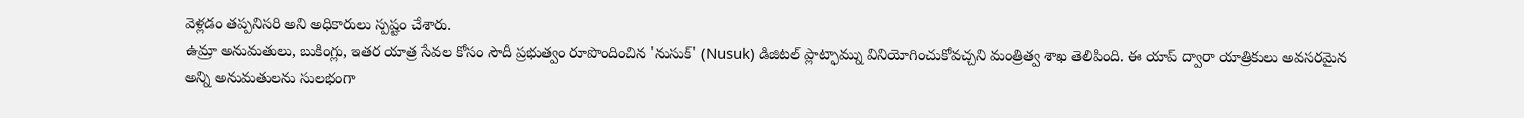వెళ్లడం తప్పనిసరి అని అధికారులు స్పష్టం చేశారు.
ఉమ్రా అనుమతులు, బుకింగ్లు, ఇతర యాత్ర సేవల కోసం సౌదీ ప్రభుత్వం రూపొందించిన 'నుసుక్' (Nusuk) డిజిటల్ ప్లాట్ఫామ్ను వినియోగించుకోవచ్చని మంత్రిత్వ శాఖ తెలిపింది. ఈ యాప్ ద్వారా యాత్రికులు అవసరమైన అన్ని అనుమతులను సులభంగా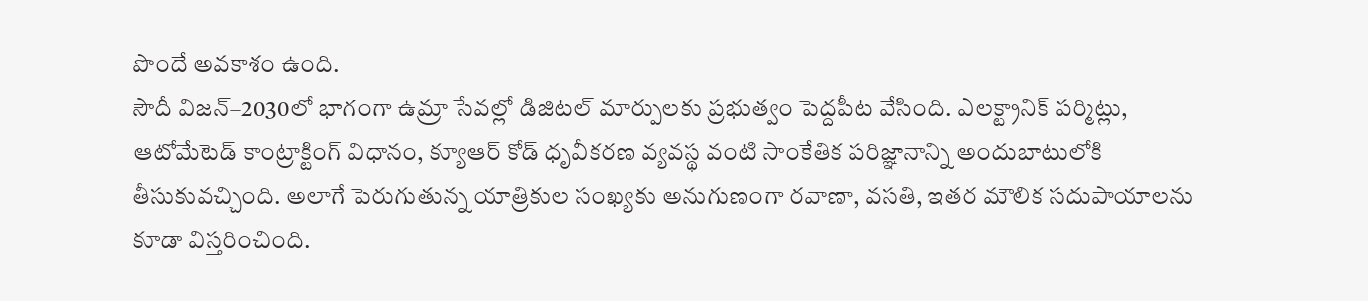పొందే అవకాశం ఉంది.
సౌదీ విజన్–2030లో భాగంగా ఉమ్రా సేవల్లో డిజిటల్ మార్పులకు ప్రభుత్వం పెద్దపీట వేసింది. ఎలక్ట్రానిక్ పర్మిట్లు, ఆటోమేటెడ్ కాంట్రాక్టింగ్ విధానం, క్యూఆర్ కోడ్ ధృవీకరణ వ్యవస్థ వంటి సాంకేతిక పరిజ్ఞానాన్ని అందుబాటులోకి తీసుకువచ్చింది. అలాగే పెరుగుతున్న యాత్రికుల సంఖ్యకు అనుగుణంగా రవాణా, వసతి, ఇతర మౌలిక సదుపాయాలను కూడా విస్తరించింది.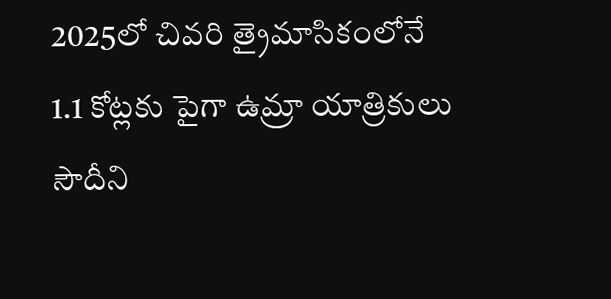2025లో చివరి త్రైమాసికంలోనే 1.1 కోట్లకు పైగా ఉమ్రా యాత్రికులు సౌదీని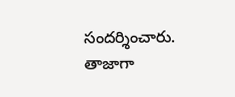సందర్శించారు. తాజాగా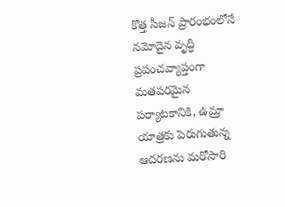కొత్త సీజన్ ప్రారంభంలోనే నమోదైన వృద్ధి ప్రపంచవ్యాప్తంగా మతపరమైన పర్యాటకానికి, ఉమ్రా యాత్రకు పెరుగుతున్న ఆదరణను మరోసారి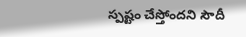స్పష్టం చేస్తోందని సౌదీ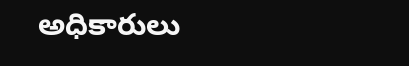అధికారులు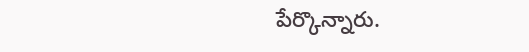పేర్కొన్నారు.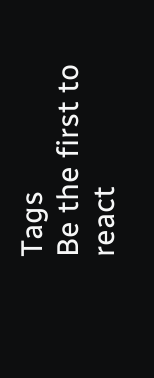Tags
Be the first to react